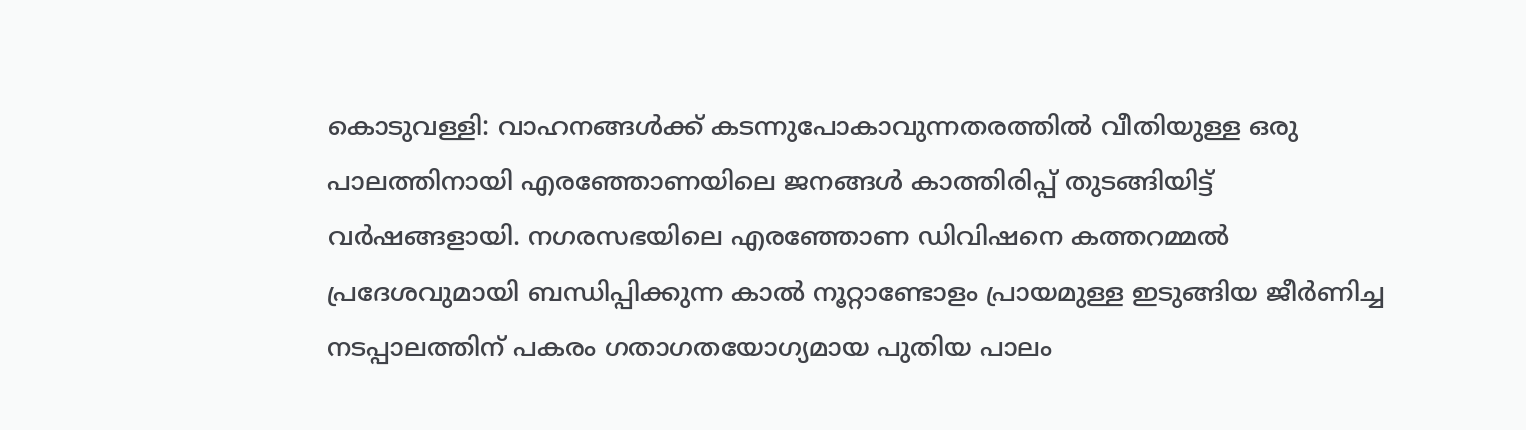കൊടുവള്ളി: വാഹനങ്ങൾക്ക് കടന്നുപോകാവുന്നതരത്തിൽ വീതിയുള്ള ഒരു പാലത്തിനായി എരഞ്ഞോണയിലെ ജനങ്ങൾ കാത്തിരിപ്പ് തുടങ്ങിയിട്ട് വർഷങ്ങളായി. നഗരസഭയിലെ എരഞ്ഞോണ ഡിവിഷനെ കത്തറമ്മൽ പ്രദേശവുമായി ബന്ധിപ്പിക്കുന്ന കാൽ നൂറ്റാണ്ടോളം പ്രായമുള്ള ഇടുങ്ങിയ ജീർണിച്ച നടപ്പാലത്തിന് പകരം ഗതാഗതയോഗ്യമായ പുതിയ പാലം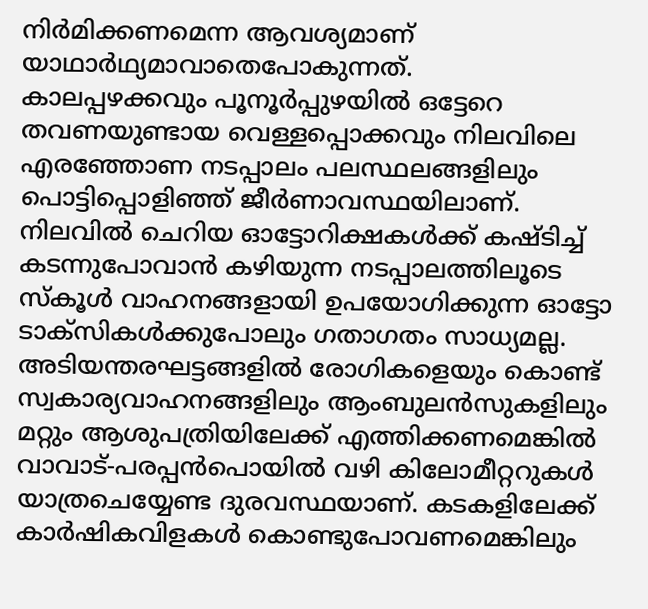നിർമിക്കണമെന്ന ആവശ്യമാണ് യാഥാർഥ്യമാവാതെപോകുന്നത്.
കാലപ്പഴക്കവും പൂനൂർപ്പുഴയിൽ ഒട്ടേറെ തവണയുണ്ടായ വെള്ളപ്പൊക്കവും നിലവിലെ എരഞ്ഞോണ നടപ്പാലം പലസ്ഥലങ്ങളിലും പൊട്ടിപ്പൊളിഞ്ഞ് ജീർണാവസ്ഥയിലാണ്. നിലവിൽ ചെറിയ ഓട്ടോറിക്ഷകൾക്ക് കഷ്ടിച്ച് കടന്നുപോവാൻ കഴിയുന്ന നടപ്പാലത്തിലൂടെ സ്കൂൾ വാഹനങ്ങളായി ഉപയോഗിക്കുന്ന ഓട്ടോ ടാക്സികൾക്കുപോലും ഗതാഗതം സാധ്യമല്ല.
അടിയന്തരഘട്ടങ്ങളിൽ രോഗികളെയും കൊണ്ട് സ്വകാര്യവാഹനങ്ങളിലും ആംബുലൻസുകളിലും മറ്റും ആശുപത്രിയിലേക്ക് എത്തിക്കണമെങ്കിൽ വാവാട്-പരപ്പൻപൊയിൽ വഴി കിലോമീറ്ററുകൾ യാത്രചെയ്യേണ്ട ദുരവസ്ഥയാണ്. കടകളിലേക്ക് കാർഷികവിളകൾ കൊണ്ടുപോവണമെങ്കിലും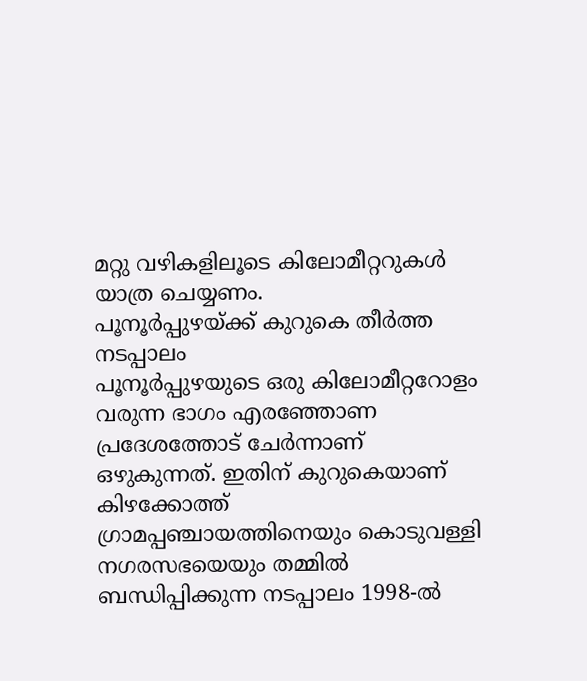മറ്റു വഴികളിലൂടെ കിലോമീറ്ററുകൾ യാത്ര ചെയ്യണം.
പൂനൂർപ്പുഴയ്ക്ക് കുറുകെ തീർത്ത നടപ്പാലം
പൂനൂർപ്പുഴയുടെ ഒരു കിലോമീറ്ററോളം വരുന്ന ഭാഗം എരഞ്ഞോണ പ്രദേശത്തോട് ചേർന്നാണ് ഒഴുകുന്നത്. ഇതിന് കുറുകെയാണ് കിഴക്കോത്ത് ഗ്രാമപ്പഞ്ചായത്തിനെയും കൊടുവള്ളി നഗരസഭയെയും തമ്മിൽ ബന്ധിപ്പിക്കുന്ന നടപ്പാലം 1998-ൽ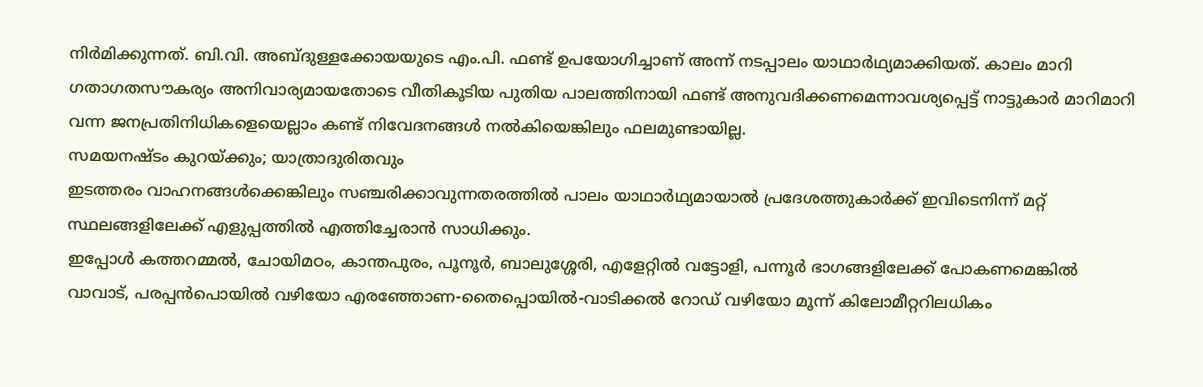നിർമിക്കുന്നത്. ബി.വി. അബ്ദുള്ളക്കോയയുടെ എം.പി. ഫണ്ട് ഉപയോഗിച്ചാണ് അന്ന് നടപ്പാലം യാഥാർഥ്യമാക്കിയത്. കാലം മാറി ഗതാഗതസൗകര്യം അനിവാര്യമായതോടെ വീതികൂടിയ പുതിയ പാലത്തിനായി ഫണ്ട് അനുവദിക്കണമെന്നാവശ്യപ്പെട്ട് നാട്ടുകാർ മാറിമാറി വന്ന ജനപ്രതിനിധികളെയെല്ലാം കണ്ട് നിവേദനങ്ങൾ നൽകിയെങ്കിലും ഫലമുണ്ടായില്ല.
സമയനഷ്ടം കുറയ്ക്കും; യാത്രാദുരിതവും
ഇടത്തരം വാഹനങ്ങൾക്കെങ്കിലും സഞ്ചരിക്കാവുന്നതരത്തിൽ പാലം യാഥാർഥ്യമായാൽ പ്രദേശത്തുകാർക്ക് ഇവിടെനിന്ന് മറ്റ് സ്ഥലങ്ങളിലേക്ക് എളുപ്പത്തിൽ എത്തിച്ചേരാൻ സാധിക്കും.
ഇപ്പോൾ കത്തറമ്മൽ, ചോയിമഠം, കാന്തപുരം, പൂനൂർ, ബാലുശ്ശേരി, എളേറ്റിൽ വട്ടോളി, പന്നൂർ ഭാഗങ്ങളിലേക്ക് പോകണമെങ്കിൽ വാവാട്, പരപ്പൻപൊയിൽ വഴിയോ എരഞ്ഞോണ-തൈപ്പൊയിൽ-വാടിക്കൽ റോഡ് വഴിയോ മൂന്ന് കിലോമീറ്ററിലധികം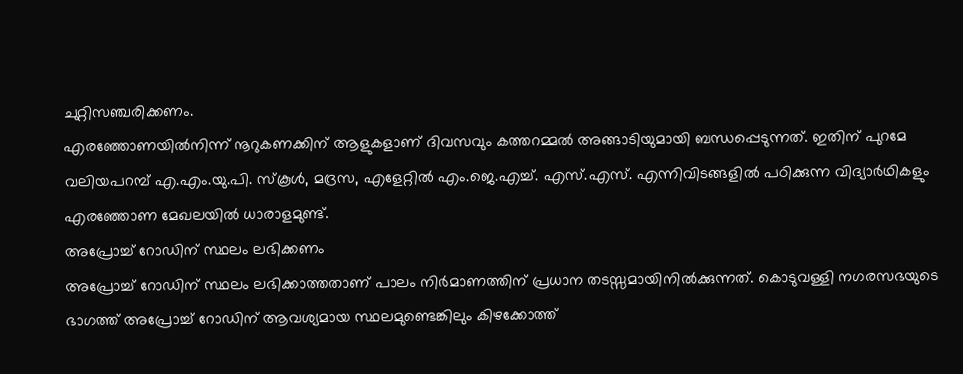ചുറ്റിസഞ്ചരിക്കണം.
എരഞ്ഞോണയിൽനിന്ന് നൂറുകണക്കിന് ആളുകളാണ് ദിവസവും കത്തറമ്മൽ അങ്ങാടിയുമായി ബന്ധപ്പെടുന്നത്. ഇതിന് പുറമേ വലിയപറമ്പ് എ.എം.യു.പി. സ്കൂൾ, മദ്രസ, എളേറ്റിൽ എം.ജെ.എച്ച്. എസ്.എസ്. എന്നിവിടങ്ങളിൽ പഠിക്കുന്ന വിദ്യാർഥികളും എരഞ്ഞോണ മേഖലയിൽ ധാരാളമുണ്ട്.
അപ്രോച്ച് റോഡിന് സ്ഥലം ലഭിക്കണം
അപ്രോച്ച് റോഡിന് സ്ഥലം ലഭിക്കാത്തതാണ് പാലം നിർമാണത്തിന് പ്രധാന തടസ്സമായിനിൽക്കുന്നത്. കൊടുവള്ളി നഗരസഭയുടെ ഭാഗത്ത് അപ്രോച്ച് റോഡിന് ആവശ്യമായ സ്ഥലമുണ്ടെങ്കിലും കിഴക്കോത്ത്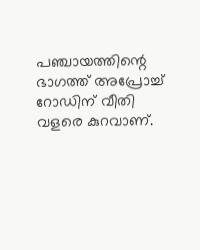പഞ്ചായത്തിന്റെ ഭാഗത്ത് അപ്രോച്ച് റോഡിന് വീതി വളരെ കുറവാണ്.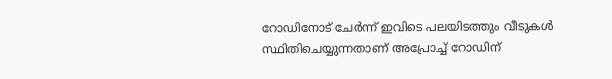റോഡിനോട് ചേർന്ന് ഇവിടെ പലയിടത്തും വീടുകൾ സ്ഥിതിചെയ്യുന്നതാണ് അപ്രോച്ച് റോഡിന്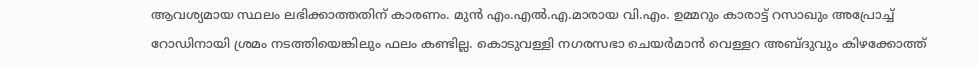ആവശ്യമായ സ്ഥലം ലഭിക്കാത്തതിന് കാരണം. മുൻ എം.എൽ.എ.മാരായ വി.എം. ഉമ്മറും കാരാട്ട് റസാഖും അപ്രോച്ച് റോഡിനായി ശ്രമം നടത്തിയെങ്കിലും ഫലം കണ്ടില്ല. കൊടുവള്ളി നഗരസഭാ ചെയർമാൻ വെള്ളറ അബ്ദുവും കിഴക്കോത്ത്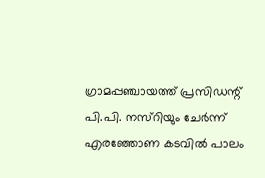ഗ്രാമപ്പഞ്ചായത്ത് പ്രസിഡന്റ് പി.പി. നസ്റിയും ചേർന്ന് എരഞ്ഞോണ കടവിൽ പാലം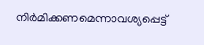നിർമിക്കണമെന്നാവശ്യപ്പെട്ട്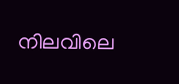നിലവിലെ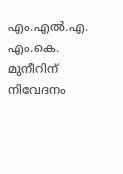എം.എൽ.എ. എം.കെ. മുനീറിന് നിവേദനം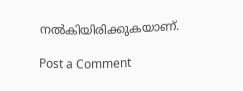നൽകിയിരിക്കുകയാണ്.

Post a Comment